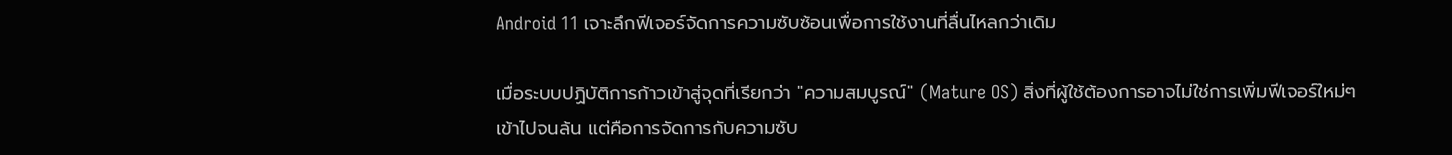Android 11 เจาะลึกฟีเจอร์จัดการความซับซ้อนเพื่อการใช้งานที่ลื่นไหลกว่าเดิม

เมื่อระบบปฏิบัติการก้าวเข้าสู่จุดที่เรียกว่า "ความสมบูรณ์" (Mature OS) สิ่งที่ผู้ใช้ต้องการอาจไม่ใช่การเพิ่มฟีเจอร์ใหม่ๆ เข้าไปจนล้น แต่คือการจัดการกับความซับ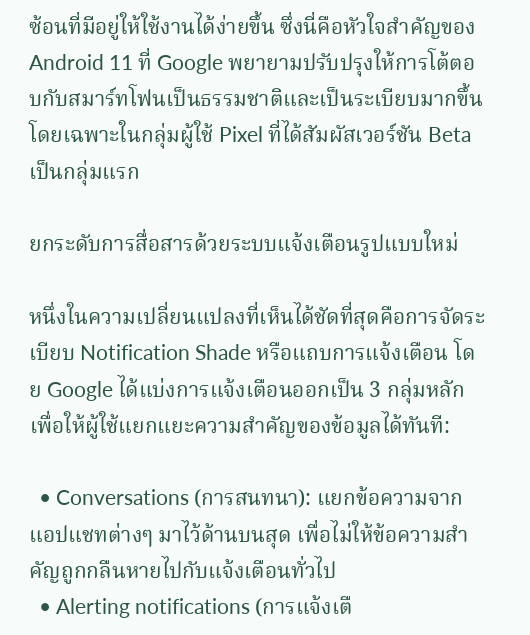ซ้อนที่มีอยู่ให้ใช้งานได้ง่ายขึ้น ซึ่งนี่คือหัวใจสำคัญของ Android 11 ที่ Google พยายามปรับปรุงให้การโต้ตอบกับสมาร์ทโฟนเป็นธรรมชาติและเป็นระเบียบมากขึ้น โดยเฉพาะในกลุ่มผู้ใช้ Pixel ที่ได้สัมผัสเวอร์ชัน Beta เป็นกลุ่มแรก

ยกระดับการสื่อสารด้วยระบบแจ้งเตือนรูปแบบใหม่

หนึ่งในความเปลี่ยนแปลงที่เห็นได้ชัดที่สุดคือการจัดระเบียบ Notification Shade หรือแถบการแจ้งเตือน โดย Google ได้แบ่งการแจ้งเตือนออกเป็น 3 กลุ่มหลัก เพื่อให้ผู้ใช้แยกแยะความสำคัญของข้อมูลได้ทันที:

  • Conversations (การสนทนา): แยกข้อความจากแอปแชทต่างๆ มาไว้ด้านบนสุด เพื่อไม่ให้ข้อความสำคัญถูกกลืนหายไปกับแจ้งเตือนทั่วไป
  • Alerting notifications (การแจ้งเตื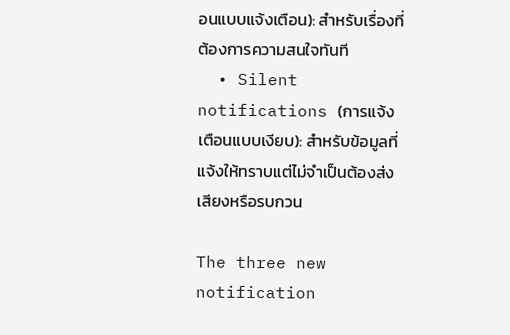อนแบบแจ้งเตือน): สำหรับเรื่องที่ต้องการความสนใจทันที
  • Silent notifications (การแจ้งเตือนแบบเงียบ): สำหรับข้อมูลที่แจ้งให้ทราบแต่ไม่จำเป็นต้องส่งเสียงหรือรบกวน

The three new notification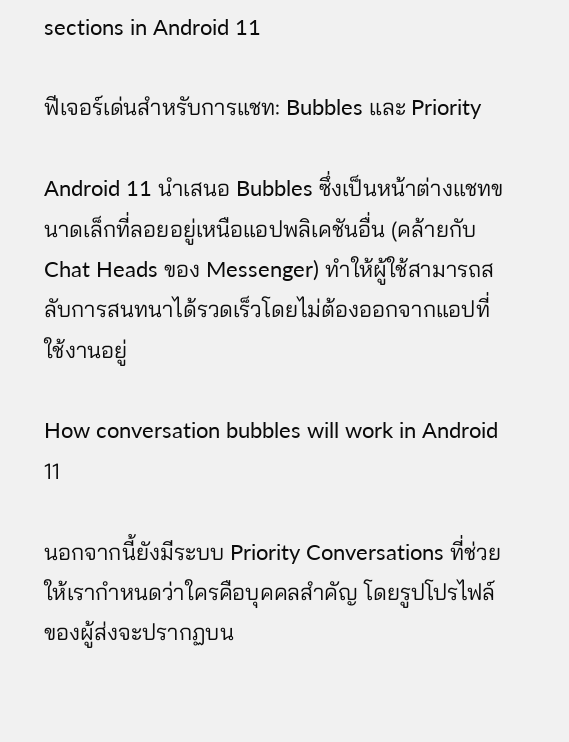sections in Android 11

ฟีเจอร์เด่นสำหรับการแชท: Bubbles และ Priority

Android 11 นำเสนอ Bubbles ซึ่งเป็นหน้าต่างแชทขนาดเล็กที่ลอยอยู่เหนือแอปพลิเคชันอื่น (คล้ายกับ Chat Heads ของ Messenger) ทำให้ผู้ใช้สามารถสลับการสนทนาได้รวดเร็วโดยไม่ต้องออกจากแอปที่ใช้งานอยู่

How conversation bubbles will work in Android 11

นอกจากนี้ยังมีระบบ Priority Conversations ที่ช่วยให้เรากำหนดว่าใครคือบุคคลสำคัญ โดยรูปโปรไฟล์ของผู้ส่งจะปรากฏบน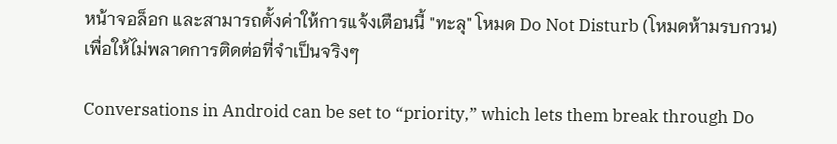หน้าจอล็อก และสามารถตั้งค่าให้การแจ้งเตือนนี้ "ทะลุ" โหมด Do Not Disturb (โหมดห้ามรบกวน) เพื่อให้ไม่พลาดการติดต่อที่จำเป็นจริงๆ

Conversations in Android can be set to “priority,” which lets them break through Do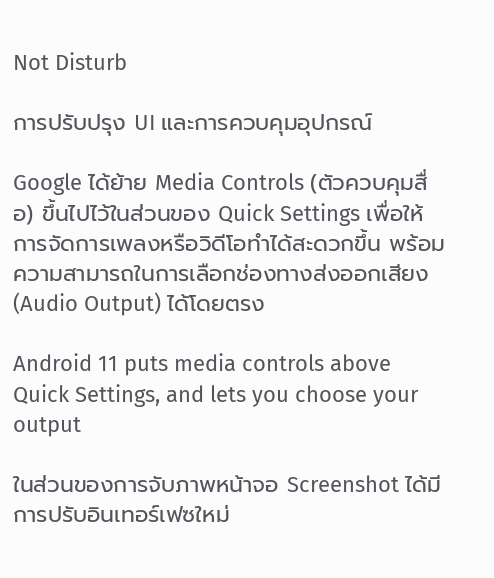Not Disturb

การปรับปรุง UI และการควบคุมอุปกรณ์

Google ได้ย้าย Media Controls (ตัวควบคุมสื่อ) ขึ้นไปไว้ในส่วนของ Quick Settings เพื่อให้การจัดการเพลงหรือวิดีโอทำได้สะดวกขึ้น พร้อมความสามารถในการเลือกช่องทางส่งออกเสียง (Audio Output) ได้โดยตรง

Android 11 puts media controls above Quick Settings, and lets you choose your output

ในส่วนของการจับภาพหน้าจอ Screenshot ได้มีการปรับอินเทอร์เฟซใหม่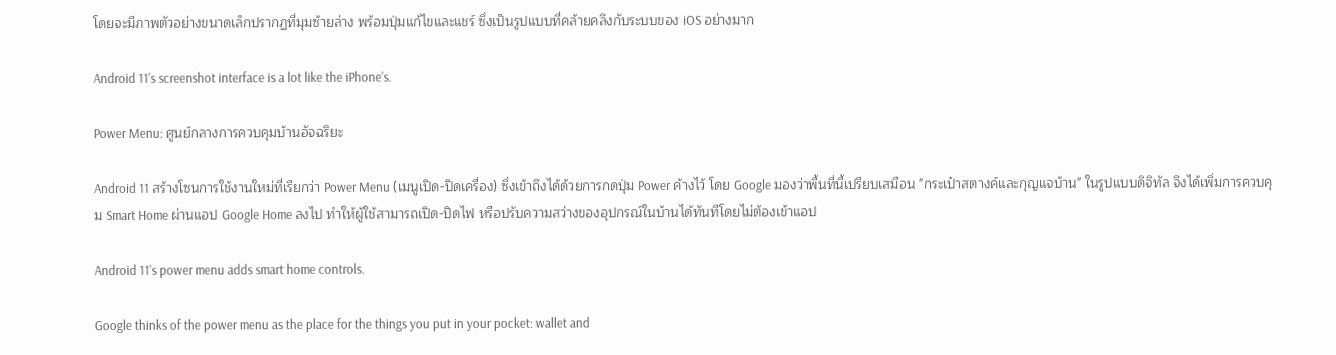โดยจะมีภาพตัวอย่างขนาดเล็กปรากฏที่มุมซ้ายล่าง พร้อมปุ่มแก้ไขและแชร์ ซึ่งเป็นรูปแบบที่คล้ายคลึงกับระบบของ iOS อย่างมาก

Android 11’s screenshot interface is a lot like the iPhone’s.

Power Menu: ศูนย์กลางการควบคุมบ้านอัจฉริยะ

Android 11 สร้างโซนการใช้งานใหม่ที่เรียกว่า Power Menu (เมนูเปิด-ปิดเครื่อง) ซึ่งเข้าถึงได้ด้วยการกดปุ่ม Power ค้างไว้ โดย Google มองว่าพื้นที่นี้เปรียบเสมือน "กระเป๋าสตางค์และกุญแจบ้าน" ในรูปแบบดิจิทัล จึงได้เพิ่มการควบคุม Smart Home ผ่านแอป Google Home ลงไป ทำให้ผู้ใช้สามารถเปิด-ปิดไฟ หรือปรับความสว่างของอุปกรณ์ในบ้านได้ทันทีโดยไม่ต้องเข้าแอป

Android 11’s power menu adds smart home controls.

Google thinks of the power menu as the place for the things you put in your pocket: wallet and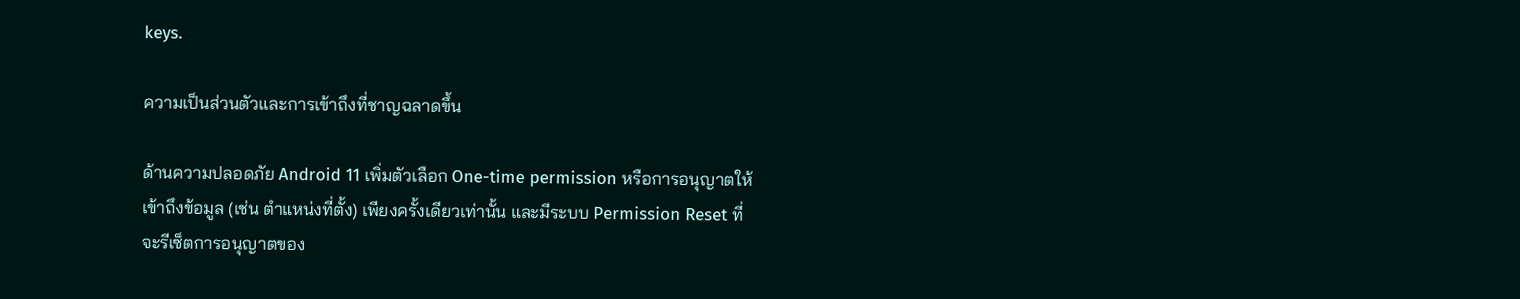keys.

ความเป็นส่วนตัวและการเข้าถึงที่ชาญฉลาดขึ้น

ด้านความปลอดภัย Android 11 เพิ่มตัวเลือก One-time permission หรือการอนุญาตให้เข้าถึงข้อมูล (เช่น ตำแหน่งที่ตั้ง) เพียงครั้งเดียวเท่านั้น และมีระบบ Permission Reset ที่จะรีเซ็ตการอนุญาตของ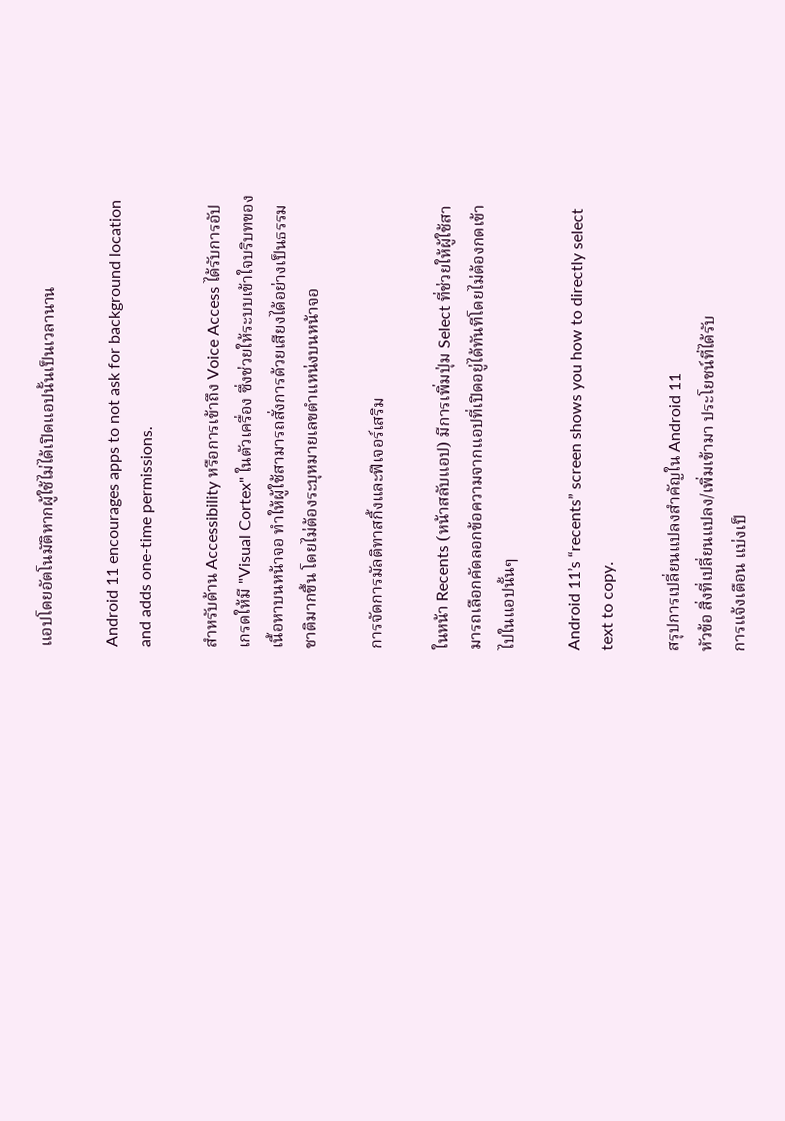แอปโดยอัตโนมัติหากผู้ใช้ไม่ได้เปิดแอปนั้นเป็นเวลานาน

Android 11 encourages apps to not ask for background location and adds one-time permissions.

สำหรับด้าน Accessibility หรือการเข้าถึง Voice Access ได้รับการอัปเกรดให้มี "Visual Cortex" ในตัวเครื่อง ซึ่งช่วยให้ระบบเข้าใจบริบทของเนื้อหาบนหน้าจอ ทำให้ผู้ใช้สามารถสั่งการด้วยเสียงได้อย่างเป็นธรรมชาติมากขึ้น โดยไม่ต้องระบุหมายเลขตำแหน่งบนหน้าจอ

การจัดการมัลติทาสกิ้งและฟีเจอร์เสริม

ในหน้า Recents (หน้าสลับแอป) มีการเพิ่มปุ่ม Select ที่ช่วยให้ผู้ใช้สามารถเลือกคัดลอกข้อความจากแอปที่เปิดอยู่ได้ทันทีโดยไม่ต้องกดเข้าไปในแอปนั้นๆ

Android 11’s “recents” screen shows you how to directly select text to copy.

สรุปการเปลี่ยนแปลงสำคัญใน Android 11
หัวข้อ สิ่งที่เปลี่ยนแปลง/เพิ่มเข้ามา ประโยชน์ที่ได้รับ
การแจ้งเตือน แบ่งเป็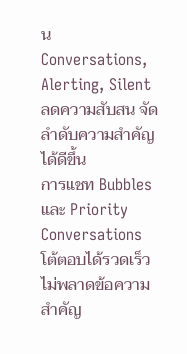น Conversations, Alerting, Silent ลดความสับสน จัดลำดับความสำคัญได้ดีขึ้น
การแชท Bubbles และ Priority Conversations โต้ตอบได้รวดเร็ว ไม่พลาดข้อความสำคัญ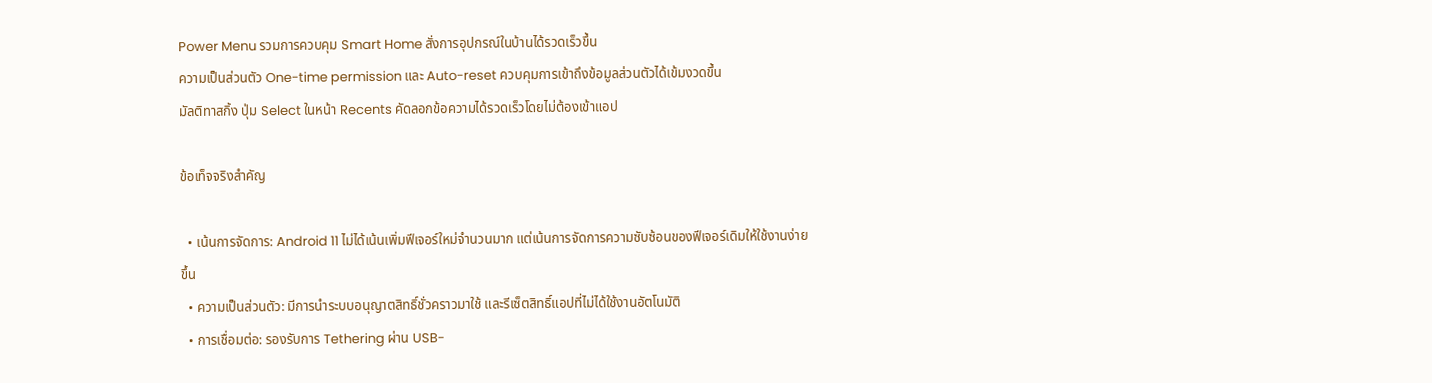Power Menu รวมการควบคุม Smart Home สั่งการอุปกรณ์ในบ้านได้รวดเร็วขึ้น
ความเป็นส่วนตัว One-time permission และ Auto-reset ควบคุมการเข้าถึงข้อมูลส่วนตัวได้เข้มงวดขึ้น
มัลติทาสกิ้ง ปุ่ม Select ในหน้า Recents คัดลอกข้อความได้รวดเร็วโดยไม่ต้องเข้าแอป

ข้อเท็จจริงสำคัญ

  • เน้นการจัดการ: Android 11 ไม่ได้เน้นเพิ่มฟีเจอร์ใหม่จำนวนมาก แต่เน้นการจัดการความซับซ้อนของฟีเจอร์เดิมให้ใช้งานง่ายขึ้น
  • ความเป็นส่วนตัว: มีการนำระบบอนุญาตสิทธิ์ชั่วคราวมาใช้ และรีเซ็ตสิทธิ์แอปที่ไม่ได้ใช้งานอัตโนมัติ
  • การเชื่อมต่อ: รองรับการ Tethering ผ่าน USB-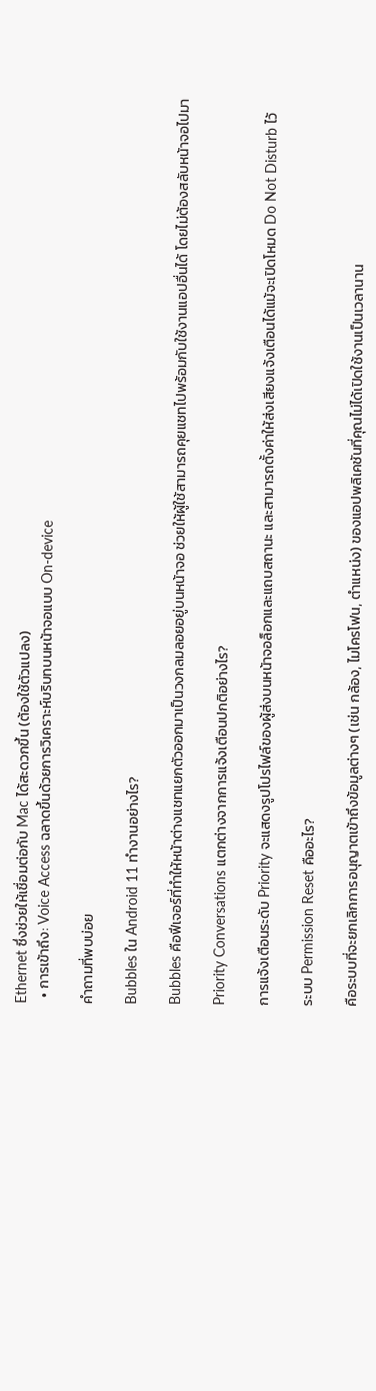Ethernet ซึ่งช่วยให้เชื่อมต่อกับ Mac ได้สะดวกขึ้น (ต้องใช้ตัวแปลง)
  • การเข้าถึง: Voice Access ฉลาดขึ้นด้วยการวิเคราะห์บริบทบนหน้าจอแบบ On-device

คำถามที่พบบ่อย

Bubbles ใน Android 11 ทำงานอย่างไร?

Bubbles คือฟีเจอร์ที่ทำให้หน้าต่างแชทแยกตัวออกมาเป็นวงกลมลอยอยู่บนหน้าจอ ช่วยให้ผู้ใช้สามารถคุยแชทไปพร้อมกับใช้งานแอปอื่นได้ โดยไม่ต้องสลับหน้าจอไปมา

Priority Conversations แตกต่างจากการแจ้งเตือนปกติอย่างไร?

การแจ้งเตือนระดับ Priority จะแสดงรูปโปรไฟล์ของผู้ส่งบนหน้าจอล็อกและแถบสถานะ และสามารถตั้งค่าให้ส่งเสียงแจ้งเตือนได้แม้จะเปิดโหมด Do Not Disturb ไว้

ระบบ Permission Reset คืออะไร?

คือระบบที่จะยกเลิกการอนุญาตเข้าถึงข้อมูลต่างๆ (เช่น กล้อง, ไมโครโฟน, ตำแหน่ง) ของแอปพลิเคชันที่คุณไม่ได้เปิดใช้งานเป็นเวลานาน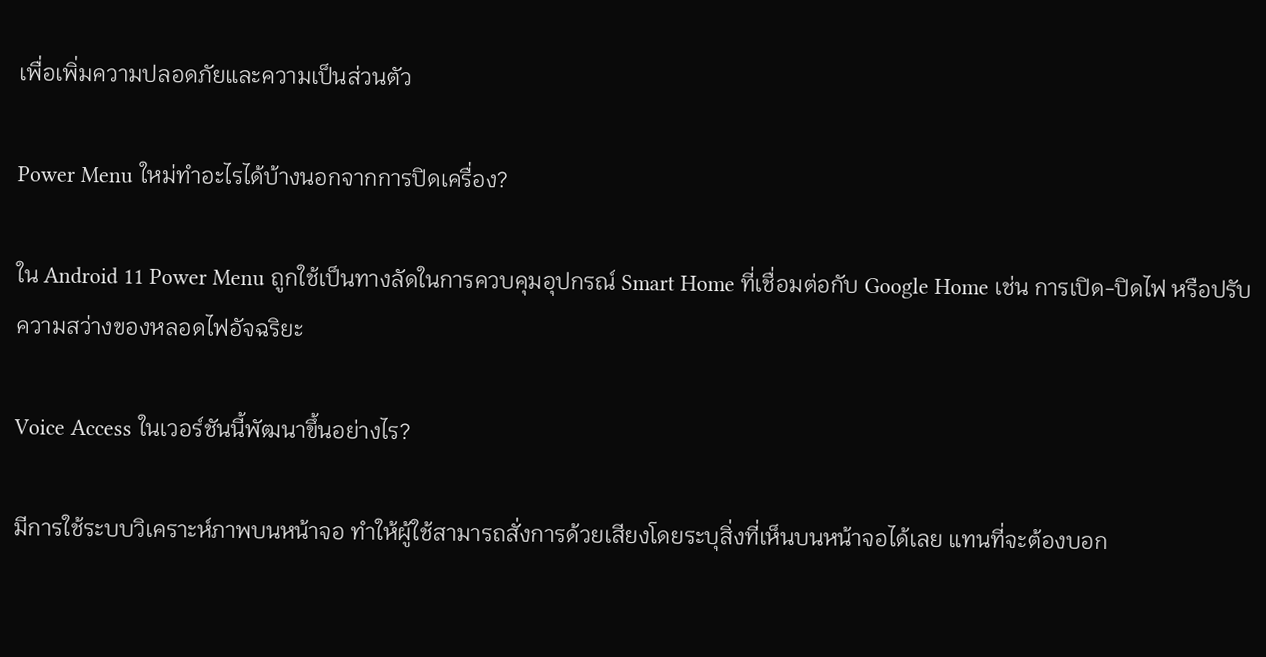เพื่อเพิ่มความปลอดภัยและความเป็นส่วนตัว

Power Menu ใหม่ทำอะไรได้บ้างนอกจากการปิดเครื่อง?

ใน Android 11 Power Menu ถูกใช้เป็นทางลัดในการควบคุมอุปกรณ์ Smart Home ที่เชื่อมต่อกับ Google Home เช่น การเปิด-ปิดไฟ หรือปรับความสว่างของหลอดไฟอัจฉริยะ

Voice Access ในเวอร์ชันนี้พัฒนาขึ้นอย่างไร?

มีการใช้ระบบวิเคราะห์ภาพบนหน้าจอ ทำให้ผู้ใช้สามารถสั่งการด้วยเสียงโดยระบุสิ่งที่เห็นบนหน้าจอได้เลย แทนที่จะต้องบอก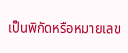เป็นพิกัดหรือหมายเลข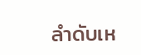ลำดับเห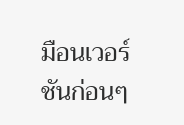มือนเวอร์ชันก่อนๆ